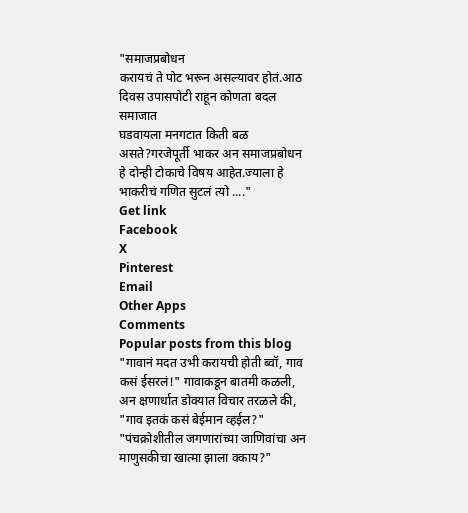"समाजप्रबोधन
करायचं ते पोट भरून असल्यावर होतं.आठ दिवस उपासपोटी राहून कोणता बदल समाजात
घडवायला मनगटात किती बळ असते?गरजेपूर्ती भाकर अन समाजप्रबोधन
हे दोन्ही टोकाचे विषय आहेत.ज्याला हे भाकरीचं गणित सुटलं त्यो ...."
Get link
Facebook
X
Pinterest
Email
Other Apps
Comments
Popular posts from this blog
"गावानं मदत उभी करायची होती ब्वॉ, गाव कसं ईसरलं!" गावाकडून बातमी कळली, अन क्षणार्धात डोक्यात विचार तरळले की, "गाव इतकं कसं बेईमान व्हईल?" "पंचक्रोशीतील जगणारांच्या जाणिवांचा अन माणुसकीचा खात्मा झाला क्काय?"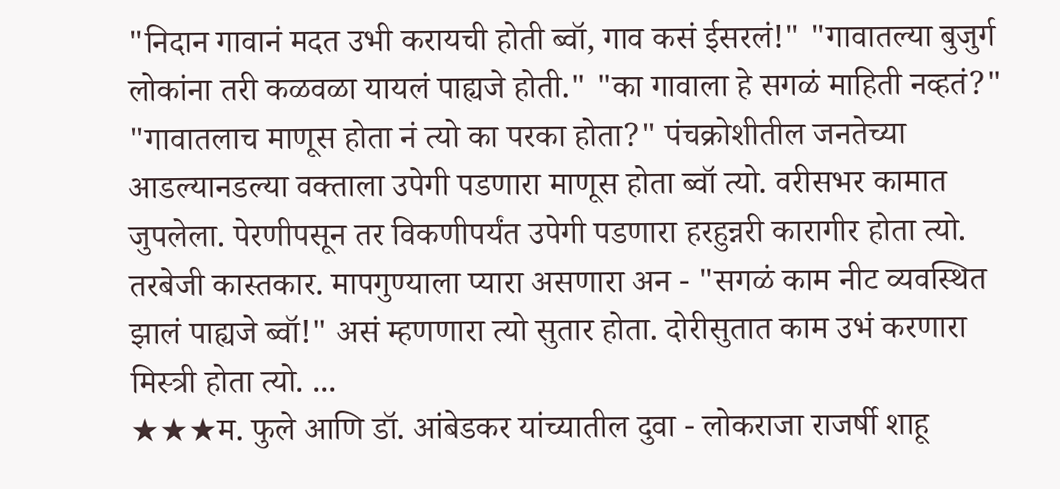"निदान गावानं मदत उभी करायची होती ब्वॉ, गाव कसं ईसरलं!" "गावातल्या बुजुर्ग लोकांना तरी कळवळा यायलं पाह्यजे होती." "का गावाला हे सगळं माहिती नव्हतं?" "गावातलाच माणूस होता नं त्यो का परका होता?" पंचक्रोशीतील जनतेच्या आडल्यानडल्या वक्ताला उपेगी पडणारा माणूस होता ब्वॉ त्यो. वरीसभर कामात जुपलेला. पेरणीपसून तर विकणीपर्यंत उपेगी पडणारा हरहुन्नरी कारागीर होता त्यो. तरबेजी कास्तकार. मापगुण्याला प्यारा असणारा अन - "सगळं काम नीट व्यवस्थित झालं पाह्यजे ब्वॉ!" असं म्हणणारा त्यो सुतार होता. दोरीसुतात काम उभं करणारा मिस्त्री होता त्यो. ...
★★★म. फुले आणि डॉ. आंबेडकर यांच्यातील दुवा - लोकराजा राजर्षी शाहू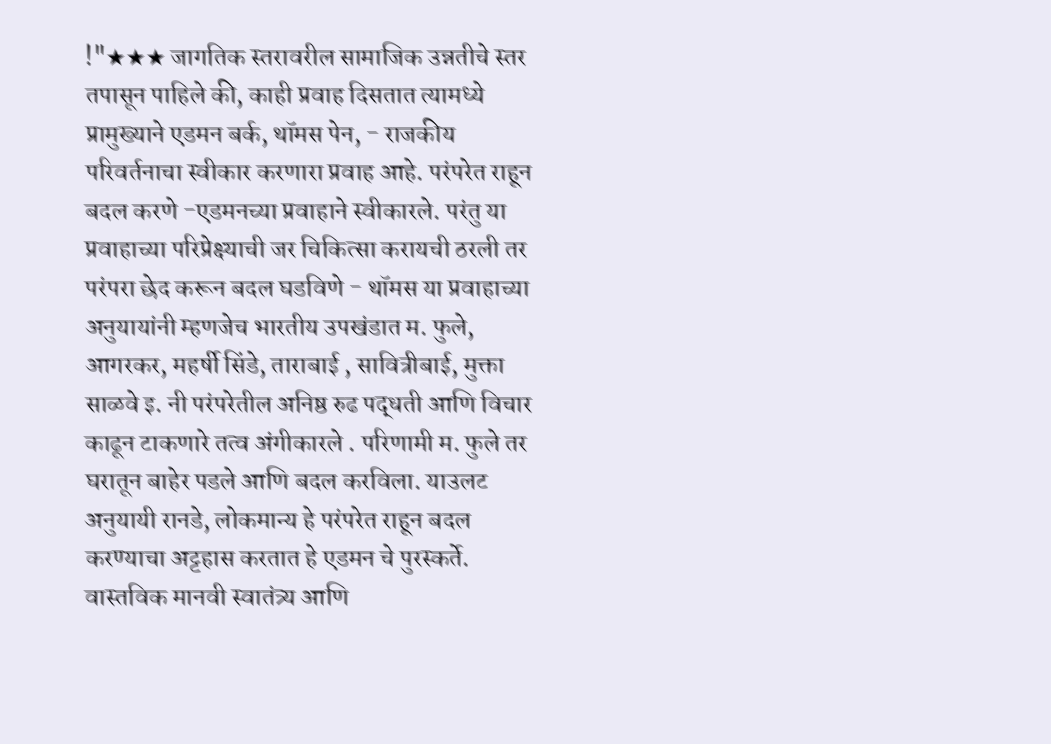!"★★★ जागतिक स्तरावरील सामाजिक उन्नतीचे स्तर तपासून पाहिले की, काही प्रवाह दिसतात त्यामध्ये प्रामुख्याने एडमन बर्क, थॉमस पेन, - राजकीय परिवर्तनाचा स्वीकार करणारा प्रवाह आहे. परंपरेत राहून बदल करणे -एडमनच्या प्रवाहाने स्वीकारले. परंतु या प्रवाहाच्या परिप्रेक्ष्याची जर चिकित्सा करायची ठरली तर परंपरा छेद करून बदल घडविणे - थॉमस या प्रवाहाच्या अनुयायांनी म्हणजेच भारतीय उपखंडात म. फुले, आगरकर, महर्षी सिंडे, ताराबाई , सावित्रीबाई, मुक्ता साळवे इ. नी परंपरेतील अनिष्ठ रुढ पद्धती आणि विचार काढून टाकणारे तत्व अंगीकारले . परिणामी म. फुले तर घरातून बाहेर पडले आणि बदल करविला. याउलट अनुयायी रानडे, लोकमान्य हे परंपरेत राहून बदल करण्याचा अट्टहास करतात हे एडमन चे पुरस्कर्ते. वास्तविक मानवी स्वातंत्र्य आणि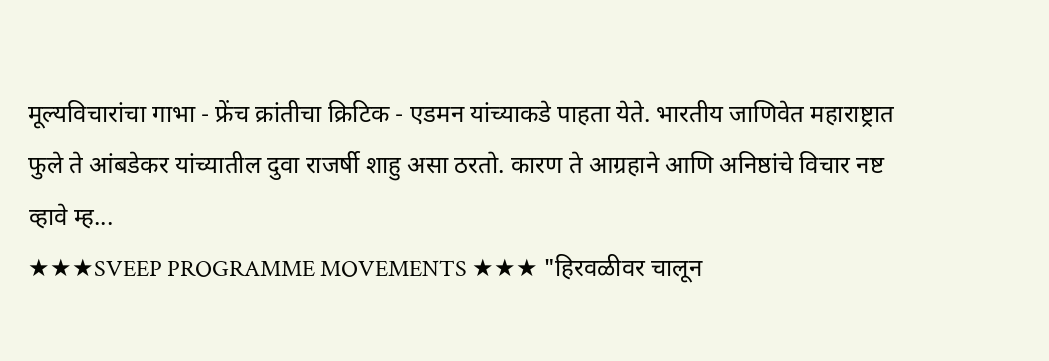मूल्यविचारांचा गाभा - फ्रेंच क्रांतीचा क्रिटिक - एडमन यांच्याकडे पाहता येते. भारतीय जाणिवेत महाराष्ट्रात फुले ते आंबडेकर यांच्यातील दुवा राजर्षी शाहु असा ठरतो. कारण ते आग्रहाने आणि अनिष्ठांचे विचार नष्ट व्हावे म्ह...
★★★SVEEP PROGRAMME MOVEMENTS ★★★ "हिरवळीवर चालून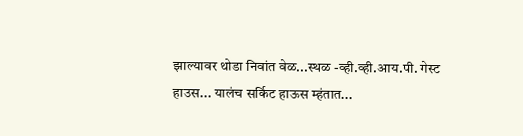झाल्यावर थोडा निवांत वेळ...स्थळ -व्ही.व्ही.आय.पी. गेस्ट हाउस... यालंच सर्किट हाऊस म्हंतात...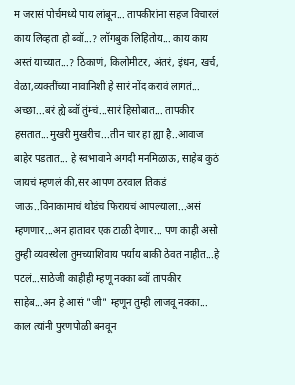म जरासं पोर्चमध्ये पाय लांबून... तापकीरांना सहज विचारलं काय लिव्हता हो ब्वॉ...? लॉगबुक लिहितोय... काय काय अस्तं याच्यात...? ठिकाणं, किलोमीटर, अंतरं, इंधन, खर्च, वेळा,व्यक्तींच्या नावानिशी हे सारं नोंद करावं लागतं... अच्छा...बरं ह्ये ब्वॉ तुंम्चं...सारं हिसोबात... तापकीर हसतात...मुखरी मुखरीच...तीन चार हा ह्या है..आवाज बाहेर पडतात... हे स्वभावाने अगदी मनमिळाऊ, साहेब कुठं जायचं म्हणलं की,सर आपण ठरवाल तिकडं जाऊ..विनाकामाचं थोडंच फिरायचं आपल्याला...असं म्हणणार...अन हातावर एक टाळी देणार... पण काही असो तुम्ही व्यवस्थेला तुमच्याशिवाय पर्याय बाकी ठेवत नाहीत...हे पटलं...साठेजी काहीही म्हणू नक्का ब्वॉ तापकीर साहेब...अन हे आसं "जी" म्हणून तुम्ही लाजवू नक्का... काल त्यांनी पुरणपोळी बनवून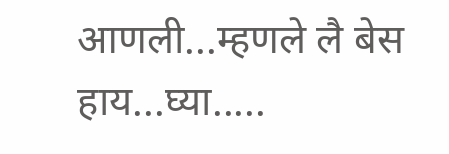आणली...म्हणले लै बेस हाय...घ्या.....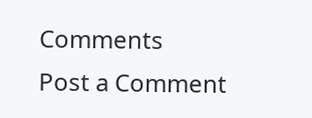Comments
Post a Comment